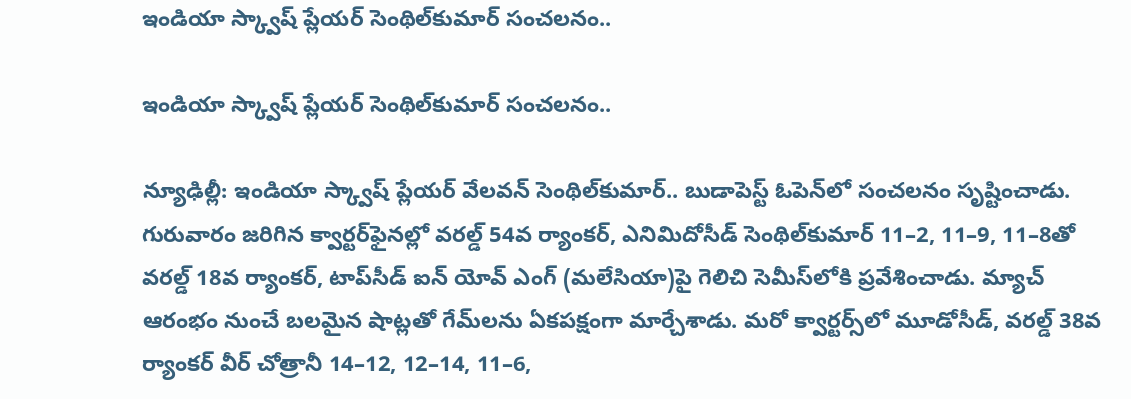ఇండియా స్క్వాష్‌‌ ప్లేయర్‌ సెంథిల్‌‌కుమార్‌ సంచలనం..

ఇండియా స్క్వాష్‌‌ ప్లేయర్‌ సెంథిల్‌‌కుమార్‌ సంచలనం..

న్యూఢిల్లీ: ఇండియా స్క్వాష్‌‌ ప్లేయర్‌‌ వేలవన్‌‌ సెంథిల్‌‌కుమార్‌‌.. బుడాపెస్ట్‌‌ ఓపెన్‌‌లో సంచలనం సృష్టించాడు. గురువారం జరిగిన క్వార్టర్‌‌ఫైనల్లో వరల్డ్‌‌ 54వ ర్యాంకర్‌‌, ఎనిమిదోసీడ్‌‌ సెంథిల్‌‌కుమార్‌‌ 11–2, 11–9, 11–8తో వరల్డ్‌‌ 18వ ర్యాంకర్‌‌, టాప్‌‌సీడ్‌‌ ఐన్‌‌ యోవ్‌‌ ఎంగ్‌‌ (మలేసియా)పై గెలిచి సెమీస్‌‌లోకి ప్రవేశించాడు. మ్యాచ్‌‌ ఆరంభం నుంచే బలమైన షాట్లతో గేమ్‌‌లను ఏకపక్షంగా మార్చేశాడు. మరో క్వార్టర్స్‌‌లో మూడోసీడ్‌‌, వరల్డ్‌‌ 38వ ర్యాంకర్‌‌ వీర్‌‌ చోత్రానీ 14–12, 12–14, 11–6,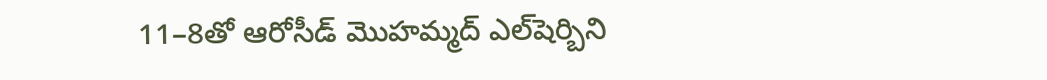11–8తో ఆరోసీడ్‌‌ మొహమ్మద్‌‌ ఎల్‌‌షెర్బిని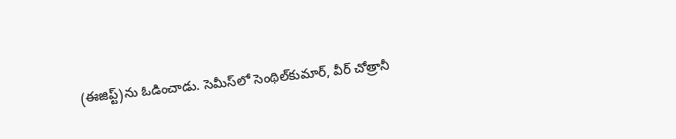(ఈజిప్ట్‌‌)ను ఓడించాడు. సెమీస్‌‌లో సెంథిల్‌‌కుమార్‌‌, వీర్‌‌ చోత్రానీ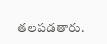తలపడతారు.